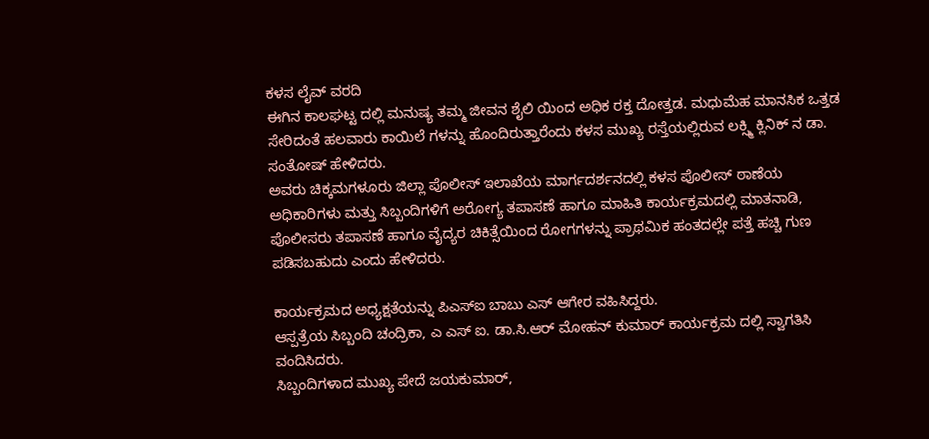ಕಳಸ ಲೈವ್ ವರದಿ
ಈಗಿನ ಕಾಲಘಟ್ಟ ದಲ್ಲಿ ಮನುಷ್ಯ ತಮ್ಮ ಜೀವನ ಶೈಲಿ ಯಿಂದ ಅಧಿಕ ರಕ್ತ ದೋತ್ತಡ. ಮಧುಮೆಹ ಮಾನಸಿಕ ಒತ್ತಡ ಸೇರಿದಂತೆ ಹಲವಾರು ಕಾಯಿಲೆ ಗಳನ್ನು ಹೊಂದಿರುತ್ತಾರೆಂದು ಕಳಸ ಮುಖ್ಯ ರಸ್ತೆಯಲ್ಲಿರುವ ಲಕ್ಸ್ಮಿ ಕ್ಲಿನಿಕ್ ನ ಡಾ. ಸಂತೋಷ್ ಹೇಳಿದರು.
ಅವರು ಚಿಕ್ಕಮಗಳೂರು ಜಿಲ್ಲಾ ಪೊಲೀಸ್ ಇಲಾಖೆಯ ಮಾರ್ಗದರ್ಶನದಲ್ಲಿ ಕಳಸ ಪೊಲೀಸ್ ಠಾಣೆಯ ಅಧಿಕಾರಿಗಳು ಮತ್ತು ಸಿಬ್ಬಂದಿಗಳಿಗೆ ಅರೋಗ್ಯ ತಪಾಸಣೆ ಹಾಗೂ ಮಾಹಿತಿ ಕಾರ್ಯಕ್ರಮದಲ್ಲಿ ಮಾತನಾಡಿ, ಪೊಲೀಸರು ತಪಾಸಣೆ ಹಾಗೂ ವೈದ್ಯರ ಚಿಕಿತ್ಸೆಯಿಂದ ರೋಗಗಳನ್ನು ಪ್ರಾಥಮಿಕ ಹಂತದಲ್ಲೇ ಪತ್ತೆ ಹಚ್ಚಿ ಗುಣ ಪಡಿಸಬಹುದು ಎಂದು ಹೇಳಿದರು.

ಕಾರ್ಯಕ್ರಮದ ಅಧ್ಯಕ್ಷತೆಯನ್ನು ಪಿಎಸ್ಐ ಬಾಬು ಎಸ್ ಆಗೇರ ವಹಿಸಿದ್ದರು.
ಆಸ್ಪತ್ರೆಯ ಸಿಬ್ಬಂದಿ ಚಂದ್ರಿಕಾ, ಎ ಎಸ್ ಐ. ಡಾ.ಸಿ.ಆರ್ ಮೋಹನ್ ಕುಮಾರ್ ಕಾರ್ಯಕ್ರಮ ದಲ್ಲಿ ಸ್ವಾಗತಿಸಿ ವಂದಿಸಿದರು.
ಸಿಬ್ಬಂದಿಗಳಾದ ಮುಖ್ಯ ಪೇದೆ ಜಯಕುಮಾರ್,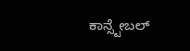ಕಾನ್ಸ್ಟೇಬಲ್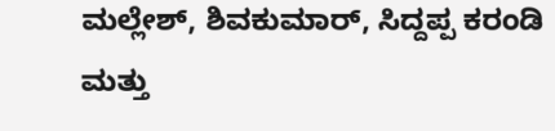ಮಲ್ಲೇಶ್, ಶಿವಕುಮಾರ್, ಸಿದ್ದಪ್ಪ ಕರಂಡಿ ಮತ್ತು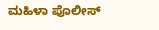ಮಹಿಳಾ ಪೊಲೀಸ್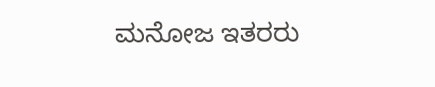ಮನೋಜ ಇತರರು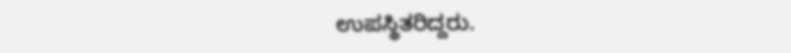ಉಪಸ್ಥಿತರಿದ್ದರು.